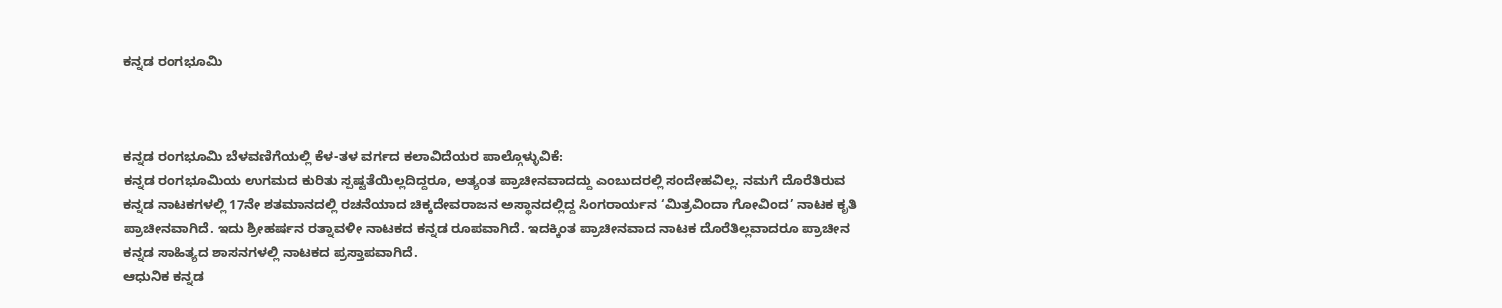ಕನ್ನಡ ರಂಗಭೂಮಿ



ಕನ್ನಡ ರಂಗಭೂಮಿ ಬೆಳವಣಿಗೆಯಲ್ಲಿ ಕೆಳ-ತಳ ವರ್ಗದ ಕಲಾವಿದೆಯರ ಪಾಲ್ಗೊಳ್ಳುವಿಕೆ:
ಕನ್ನಡ ರಂಗಭೂಮಿಯ ಉಗಮದ ಕುರಿತು ಸ್ಪಷ್ಟತೆಯಿಲ್ಲದಿದ್ದರೂ, ಅತ್ಯಂತ ಪ್ರಾಚೀನವಾದದ್ದು ಎಂಬುದರಲ್ಲಿ ಸಂದೇಹವಿಲ್ಲ. ನಮಗೆ ದೊರೆತಿರುವ ಕನ್ನಡ ನಾಟಕಗಳಲ್ಲಿ 17ನೇ ಶತಮಾನದಲ್ಲಿ ರಚನೆಯಾದ ಚಿಕ್ಕದೇವರಾಜನ ಅಸ್ಥಾನದಲ್ಲಿದ್ದ ಸಿಂಗರಾರ್ಯನ ‘ಮಿತ್ರವಿಂದಾ ಗೋವಿಂದ’ ನಾಟಕ ಕೃತಿ ಪ್ರಾಚೀನವಾಗಿದೆ. ಇದು ಶ್ರೀಹರ್ಷನ ರತ್ನಾವಳೀ ನಾಟಕದ ಕನ್ನಡ ರೂಪವಾಗಿದೆ. ಇದಕ್ಕಿಂತ ಪ್ರಾಚೀನವಾದ ನಾಟಕ ದೊರೆತಿಲ್ಲವಾದರೂ ಪ್ರಾಚೀನ ಕನ್ನಡ ಸಾಹಿತ್ಯದ ಶಾಸನಗಳಲ್ಲಿ ನಾಟಕದ ಪ್ರಸ್ತಾಪವಾಗಿದೆ.
ಆಧುನಿಕ ಕನ್ನಡ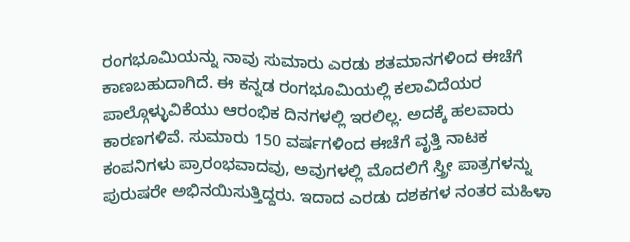ರಂಗಭೂಮಿಯನ್ನು ನಾವು ಸುಮಾರು ಎರಡು ಶತಮಾನಗಳಿಂದ ಈಚೆಗೆ ಕಾಣಬಹುದಾಗಿದೆ. ಈ ಕನ್ನಡ ರಂಗಭೂಮಿಯಲ್ಲಿ ಕಲಾವಿದೆಯರ ಪಾಲ್ಗೊಳ್ಳುವಿಕೆಯು ಆರಂಭಿಕ ದಿನಗಳಲ್ಲಿ ಇರಲಿಲ್ಲ. ಅದಕ್ಕೆ ಹಲವಾರು ಕಾರಣಗಳಿವೆ. ಸುಮಾರು 150 ವರ್ಷಗಳಿಂದ ಈಚೆಗೆ ವೃತ್ತಿ ನಾಟಕ ಕಂಪನಿಗಳು ಪ್ರಾರಂಭವಾದವು, ಅವುಗಳಲ್ಲಿ ಮೊದಲಿಗೆ ಸ್ತ್ರೀ ಪಾತ್ರಗಳನ್ನು ಪುರುಷರೇ ಅಭಿನಯಿಸುತ್ತಿದ್ದರು. ಇದಾದ ಎರಡು ದಶಕಗಳ ನಂತರ ಮಹಿಳಾ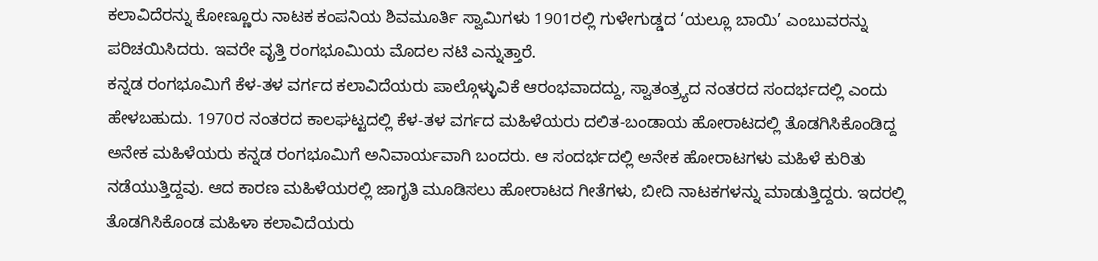ಕಲಾವಿದೆರನ್ನು ಕೋಣ್ಣೂರು ನಾಟಕ ಕಂಪನಿಯ ಶಿವಮೂರ್ತಿ ಸ್ವಾಮಿಗಳು 1901ರಲ್ಲಿ ಗುಳೇಗುಡ್ಡದ ‘ಯಲ್ಲೂ ಬಾಯಿ’ ಎಂಬುವರನ್ನು ಪರಿಚಯಿಸಿದರು. ಇವರೇ ವೃತ್ತಿ ರಂಗಭೂಮಿಯ ಮೊದಲ ನಟಿ ಎನ್ನುತ್ತಾರೆ.
ಕನ್ನಡ ರಂಗಭೂಮಿಗೆ ಕೆಳ-ತಳ ವರ್ಗದ ಕಲಾವಿದೆಯರು ಪಾಲ್ಗೊಳ್ಳುವಿಕೆ ಆರಂಭವಾದದ್ದು, ಸ್ವಾತಂತ್ರ್ಯದ ನಂತರದ ಸಂದರ್ಭದಲ್ಲಿ ಎಂದು ಹೇಳಬಹುದು. 1970ರ ನಂತರದ ಕಾಲಘಟ್ಟದಲ್ಲಿ ಕೆಳ-ತಳ ವರ್ಗದ ಮಹಿಳೆಯರು ದಲಿತ-ಬಂಡಾಯ ಹೋರಾಟದಲ್ಲಿ ತೊಡಗಿಸಿಕೊಂಡಿದ್ದ ಅನೇಕ ಮಹಿಳೆಯರು ಕನ್ನಡ ರಂಗಭೂಮಿಗೆ ಅನಿವಾರ್ಯವಾಗಿ ಬಂದರು. ಆ ಸಂದರ್ಭದಲ್ಲಿ ಅನೇಕ ಹೋರಾಟಗಳು ಮಹಿಳೆ ಕುರಿತು ನಡೆಯುತ್ತಿದ್ದವು. ಆದ ಕಾರಣ ಮಹಿಳೆಯರಲ್ಲಿ ಜಾಗೃತಿ ಮೂಡಿಸಲು ಹೋರಾಟದ ಗೀತೆಗಳು, ಬೀದಿ ನಾಟಕಗಳನ್ನು ಮಾಡುತ್ತಿದ್ದರು. ಇದರಲ್ಲಿ ತೊಡಗಿಸಿಕೊಂಡ ಮಹಿಳಾ ಕಲಾವಿದೆಯರು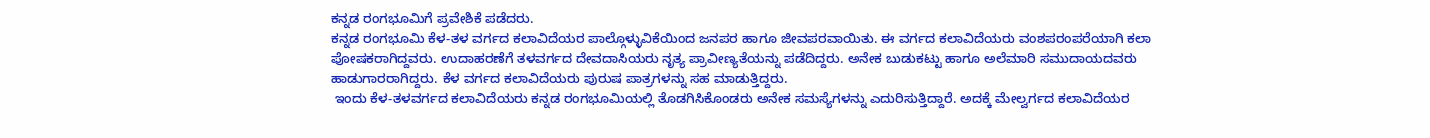ಕನ್ನಡ ರಂಗಭೂಮಿಗೆ ಪ್ರವೇಶಿಕೆ ಪಡೆದರು.
ಕನ್ನಡ ರಂಗಭೂಮಿ ಕೆಳ-ತಳ ವರ್ಗದ ಕಲಾವಿದೆಯರ ಪಾಲ್ಗೊಳ್ಳುವಿಕೆಯಿಂದ ಜನಪರ ಹಾಗೂ ಜೀವಪರವಾಯಿತು. ಈ ವರ್ಗದ ಕಲಾವಿದೆಯರು ವಂಶಪರಂಪರೆಯಾಗಿ ಕಲಾ ಪೋಷಕರಾಗಿದ್ದವರು. ಉದಾಹರಣೆಗೆ ತಳವರ್ಗದ ದೇವದಾಸಿಯರು ನೃತ್ಯ ಪ್ರಾವೀಣ್ಯತೆಯನ್ನು ಪಡೆದಿದ್ದರು. ಅನೇಕ ಬುಡುಕಟ್ಟು ಹಾಗೂ ಅಲೆಮಾರಿ ಸಮುದಾಯದವರು ಹಾಡುಗಾರರಾಗಿದ್ದರು. ಕೆಳ ವರ್ಗದ ಕಲಾವಿದೆಯರು ಪುರುಷ ಪಾತ್ರಗಳನ್ನು ಸಹ ಮಾಡುತ್ತಿದ್ದರು.
 ಇಂದು ಕೆಳ-ತಳವರ್ಗದ ಕಲಾವಿದೆಯರು ಕನ್ನಡ ರಂಗಭೂಮಿಯಲ್ಲಿ ತೊಡಗಿಸಿಕೊಂಡರು ಅನೇಕ ಸಮಸ್ಯೆಗಳನ್ನು ಎದುರಿಸುತ್ತಿದ್ದಾರೆ. ಅದಕ್ಕೆ ಮೇಲ್ವರ್ಗದ ಕಲಾವಿದೆಯರ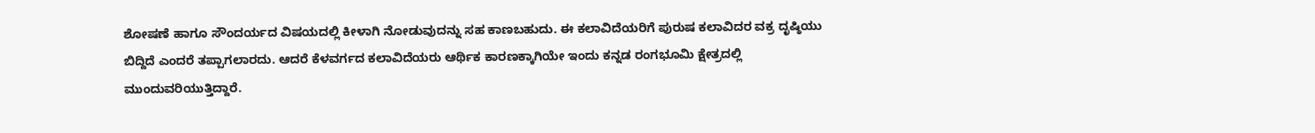ಶೋಷಣೆ ಹಾಗೂ ಸೌಂದರ್ಯದ ವಿಷಯದಲ್ಲಿ ಕೀಳಾಗಿ ನೋಡುವುದನ್ನು ಸಹ ಕಾಣಬಹುದು. ಈ ಕಲಾವಿದೆಯರಿಗೆ ಪುರುಷ ಕಲಾವಿದರ ವಕ್ರ ದೃಷ್ಠಿಯು ಬಿದ್ದಿದೆ ಎಂದರೆ ತಪ್ಪಾಗಲಾರದು. ಆದರೆ ಕೆಳವರ್ಗದ ಕಲಾವಿದೆಯರು ಆರ್ಥಿಕ ಕಾರಣಕ್ಕಾಗಿಯೇ ಇಂದು ಕನ್ನಡ ರಂಗಭೂಮಿ ಕ್ಷೇತ್ರದಲ್ಲಿ ಮುಂದುವರಿಯುತ್ತಿದ್ದಾರೆ.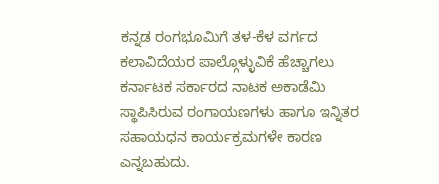ಕನ್ನಡ ರಂಗಭೂಮಿಗೆ ತಳ-ಕೆಳ ವರ್ಗದ ಕಲಾವಿದೆಯರ ಪಾಲ್ಗೊಳ್ಳುವಿಕೆ ಹೆಚ್ಚಾಗಲು ಕರ್ನಾಟಕ ಸರ್ಕಾರದ ನಾಟಕ ಅಕಾಡೆಮಿ ಸ್ಥಾಪಿಸಿರುವ ರಂಗಾಯಣಗಳು ಹಾಗೂ ಇನ್ನಿತರ ಸಹಾಯಧನ ಕಾರ್ಯಕ್ರಮಗಳೇ ಕಾರಣ ಎನ್ನಬಹುದು.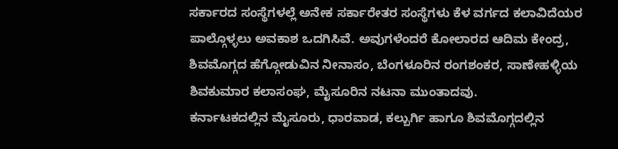ಸರ್ಕಾರದ ಸಂಸ್ಥೆಗಳಲ್ಲೆ ಅನೇಕ ಸರ್ಕಾರೇತರ ಸಂಸ್ಥೆಗಳು ಕೆಳ ವರ್ಗದ ಕಲಾವಿದೆಯರ ಪಾಲ್ಗೊಳ್ಳಲು ಅವಕಾಶ ಒದಗಿಸಿವೆ. ಅವುಗಳೆಂದರೆ ಕೋಲಾರದ ಆದಿಮ ಕೇಂದ್ರ, ಶಿವಮೊಗ್ಗದ ಹೆಗ್ಗೋಡುವಿನ ನೀನಾಸಂ, ಬೆಂಗಳೂರಿನ ರಂಗಶಂಕರ, ಸಾಣೇಹಳ್ಳಿಯ ಶಿವಕುಮಾರ ಕಲಾಸಂಘ, ಮೈಸೂರಿನ ನಟನಾ ಮುಂತಾದವು.
ಕರ್ನಾಟಕದಲ್ಲಿನ ಮೈಸೂರು, ಧಾರವಾಡ, ಕಲ್ಬುರ್ಗಿ ಹಾಗೂ ಶಿವಮೊಗ್ಗದಲ್ಲಿನ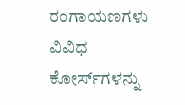ರಂಗಾಯಣಗಳು ವಿವಿಧ ಕೋರ್ಸ್‍ಗಳನ್ನು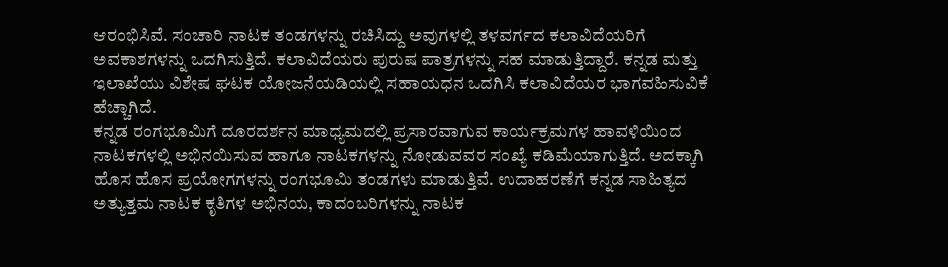ಆರಂಭಿಸಿವೆ. ಸಂಚಾರಿ ನಾಟಕ ತಂಡಗಳನ್ನು ರಚಿಸಿದ್ದು ಅವುಗಳಲ್ಲಿ ತಳವರ್ಗದ ಕಲಾವಿದೆಯರಿಗೆ ಅವಕಾಶಗಳನ್ನು ಒದಗಿಸುತ್ತಿದೆ. ಕಲಾವಿದೆಯರು ಪುರುಷ ಪಾತ್ರಗಳನ್ನು ಸಹ ಮಾಡುತ್ತಿದ್ದಾರೆ. ಕನ್ನಡ ಮತ್ತು ಇಲಾಖೆಯು ವಿಶೇಷ ಘಟಕ ಯೋಜನೆಯಡಿಯಲ್ಲಿ ಸಹಾಯಧನ ಒದಗಿಸಿ ಕಲಾವಿದೆಯರ ಭಾಗವಹಿಸುವಿಕೆ ಹೆಚ್ಚಾಗಿದೆ.
ಕನ್ನಡ ರಂಗಭೂಮಿಗೆ ದೂರದರ್ಶನ ಮಾಧ್ಯಮದಲ್ಲಿ ಪ್ರಸಾರವಾಗುವ ಕಾರ್ಯಕ್ರಮಗಳ ಹಾವಳಿಯಿಂದ ನಾಟಕಗಳಲ್ಲಿ ಅಭಿನಯಿಸುವ ಹಾಗೂ ನಾಟಕಗಳನ್ನು ನೋಡುವವರ ಸಂಖ್ಯೆ ಕಡಿಮೆಯಾಗುತ್ತಿದೆ. ಅದಕ್ಕಾಗಿ ಹೊಸ ಹೊಸ ಪ್ರಯೋಗಗಳನ್ನು ರಂಗಭೂಮಿ ತಂಡಗಳು ಮಾಡುತ್ತಿವೆ. ಉದಾಹರಣೆಗೆ ಕನ್ನಡ ಸಾಹಿತ್ಯದ ಅತ್ಯುತ್ತಮ ನಾಟಕ ಕೃತಿಗಳ ಅಭಿನಯ, ಕಾದಂಬರಿಗಳನ್ನು ನಾಟಕ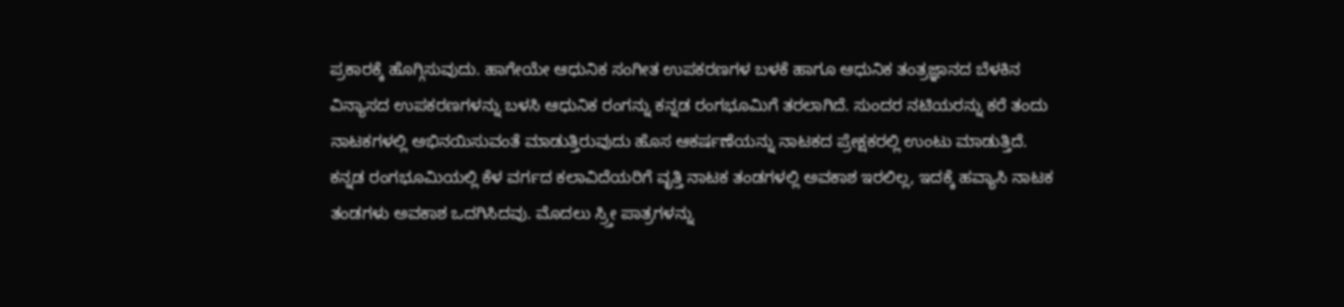ಪ್ರಕಾರಕ್ಕೆ ಹೊಗ್ಗಿಸುವುದು. ಹಾಗೇಯೇ ಆಧುನಿಕ ಸಂಗೀತ ಉಪಕರಣಗಳ ಬಳಕೆ ಹಾಗೂ ಆಧುನಿಕ ತಂತ್ರಜ್ಞಾನದ ಬೆಳಕಿನ ವಿನ್ಯಾಸದ ಉಪಕರಣಗಳನ್ನು ಬಳಸಿ ಆಧುನಿಕ ರಂಗನ್ನು ಕನ್ನಡ ರಂಗಭೂಮಿಗೆ ತರಲಾಗಿದೆ. ಸುಂದರ ನಟಿಯರನ್ನು ಕರೆ ತಂದು ನಾಟಕಗಳಲ್ಲಿ ಅಭಿನಯಿಸುವಂತೆ ಮಾಡುತ್ತಿರುವುದು ಹೊಸ ಆಕರ್ಷಣೆಯನ್ನು ನಾಟಕದ ಪ್ರೇಕ್ಷಕರಲ್ಲಿ ಉಂಟು ಮಾಡುತ್ತಿದೆ.
ಕನ್ನಡ ರಂಗಭೂಮಿಯಲ್ಲಿ ಕೆಳ ವರ್ಗದ ಕಲಾವಿದೆಯರಿಗೆ ವೃತ್ತಿ ನಾಟಕ ತಂಡಗಳಲ್ಲಿ ಅವಕಾಶ ಇರಲಿಲ್ಲ, ಇದಕ್ಕೆ ಹವ್ಯಾಸಿ ನಾಟಕ ತಂಡಗಳು ಅವಕಾಶ ಒದಗಿಸಿದವು. ಮೊದಲು ಸ್ರ್ತೀ ಪಾತ್ರಗಳನ್ನು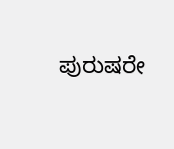ಪುರುಷರೇ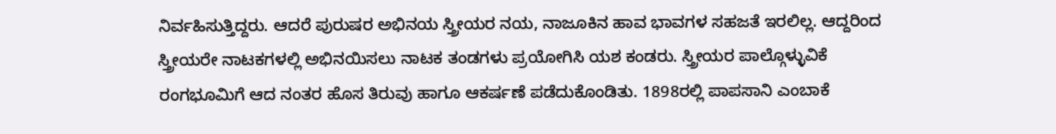ನಿರ್ವಹಿಸುತ್ತಿದ್ದರು. ಆದರೆ ಪುರುಷರ ಅಭಿನಯ ಸ್ತ್ರೀಯರ ನಯ, ನಾಜೂಕಿನ ಹಾವ ಭಾವಗಳ ಸಹಜತೆ ಇರಲಿಲ್ಲ. ಆದ್ದರಿಂದ ಸ್ತ್ರೀಯರೇ ನಾಟಕಗಳಲ್ಲಿ ಅಭಿನಯಿಸಲು ನಾಟಕ ತಂಡಗಳು ಪ್ರಯೋಗಿಸಿ ಯಶ ಕಂಡರು. ಸ್ತ್ರೀಯರ ಪಾಲ್ಗೊಳ್ಳುವಿಕೆ ರಂಗಭೂಮಿಗೆ ಆದ ನಂತರ ಹೊಸ ತಿರುವು ಹಾಗೂ ಆಕರ್ಷಣೆ ಪಡೆದುಕೊಂಡಿತು. 1898ರಲ್ಲಿ ಪಾಪಸಾನಿ ಎಂಬಾಕೆ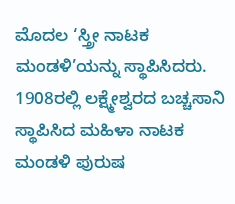ಮೊದಲ ‘ಸ್ತ್ರೀ ನಾಟಕ ಮಂಡಳಿ’ಯನ್ನು ಸ್ಥಾಪಿಸಿದರು. 1908ರಲ್ಲಿ ಲಕ್ಷ್ಮೇಶ್ವರದ ಬಚ್ಚಸಾನಿ ಸ್ಥಾಪಿಸಿದ ಮಹಿಳಾ ನಾಟಕ ಮಂಡಳಿ ಪುರುಷ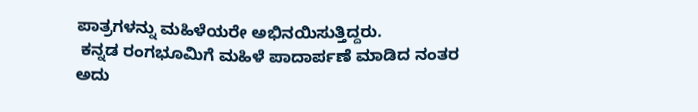ಪಾತ್ರಗಳನ್ನು ಮಹಿಳೆಯರೇ ಅಭಿನಯಿಸುತ್ತಿದ್ದರು.
 ಕನ್ನಡ ರಂಗಭೂಮಿಗೆ ಮಹಿಳೆ ಪಾದಾರ್ಪಣೆ ಮಾಡಿದ ನಂತರ ಅದು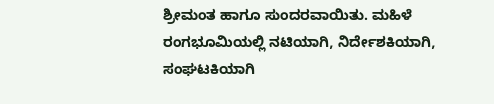ಶ್ರೀಮಂತ ಹಾಗೂ ಸುಂದರವಾಯಿತು. ಮಹಿಳೆ ರಂಗಭೂಮಿಯಲ್ಲಿ ನಟಿಯಾಗಿ, ನಿರ್ದೇಶಕಿಯಾಗಿ, ಸಂಘಟಕಿಯಾಗಿ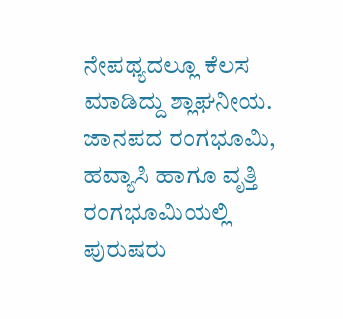ನೇಪಥ್ಯದಲ್ಲೂ ಕೆಲಸ ಮಾಡಿದ್ದು ಶ್ಲಾಘನೀಯ. ಜಾನಪದ ರಂಗಭೂಮಿ, ಹವ್ಯಾಸಿ ಹಾಗೂ ವೃತ್ತಿ ರಂಗಭೂಮಿಯಲ್ಲಿ ಪುರುಷರು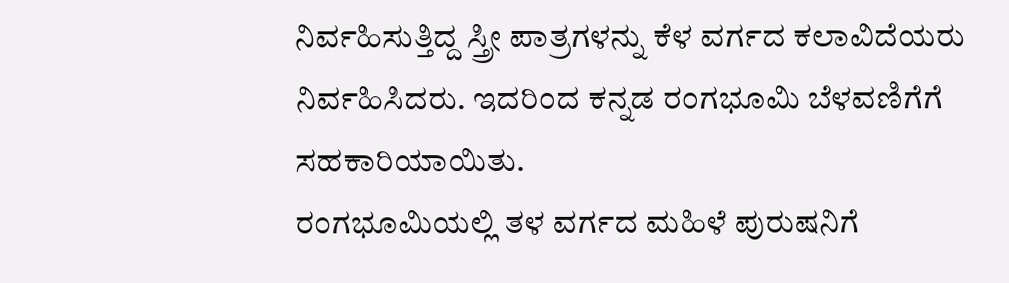ನಿರ್ವಹಿಸುತ್ತಿದ್ದ ಸ್ತ್ರೀ ಪಾತ್ರಗಳನ್ನು ಕೆಳ ವರ್ಗದ ಕಲಾವಿದೆಯರು ನಿರ್ವಹಿಸಿದರು. ಇದರಿಂದ ಕನ್ನಡ ರಂಗಭೂಮಿ ಬೆಳವಣಿಗೆಗೆ ಸಹಕಾರಿಯಾಯಿತು.
ರಂಗಭೂಮಿಯಲ್ಲಿ ತಳ ವರ್ಗದ ಮಹಿಳೆ ಪುರುಷನಿಗೆ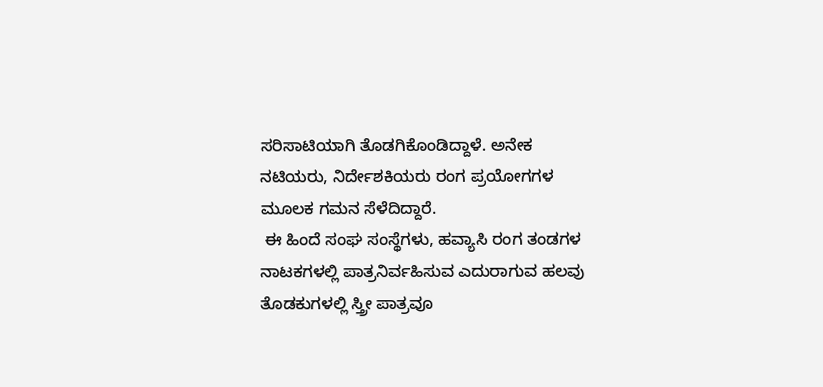ಸರಿಸಾಟಿಯಾಗಿ ತೊಡಗಿಕೊಂಡಿದ್ದಾಳೆ. ಅನೇಕ ನಟಿಯರು, ನಿರ್ದೇಶಕಿಯರು ರಂಗ ಪ್ರಯೋಗಗಳ ಮೂಲಕ ಗಮನ ಸೆಳೆದಿದ್ದಾರೆ.
 ಈ ಹಿಂದೆ ಸಂಘ ಸಂಸ್ಥೆಗಳು, ಹವ್ಯಾಸಿ ರಂಗ ತಂಡಗಳ ನಾಟಕಗಳಲ್ಲಿ ಪಾತ್ರನಿರ್ವಹಿಸುವ ಎದುರಾಗುವ ಹಲವು ತೊಡಕುಗಳಲ್ಲಿ ಸ್ತ್ರೀ ಪಾತ್ರವೂ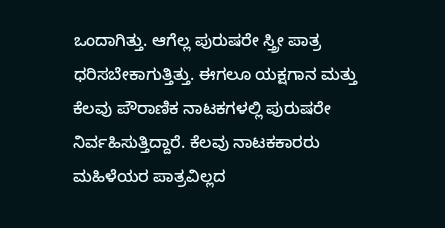ಒಂದಾಗಿತ್ತು. ಆಗೆಲ್ಲ ಪುರುಷರೇ ಸ್ತ್ರೀ ಪಾತ್ರ ಧರಿಸಬೇಕಾಗುತ್ತಿತ್ತು. ಈಗಲೂ ಯಕ್ಷಗಾನ ಮತ್ತು ಕೆಲವು ಪೌರಾಣಿಕ ನಾಟಕಗಳಲ್ಲಿ ಪುರುಷರೇ ನಿರ್ವಹಿಸುತ್ತಿದ್ದಾರೆ. ಕೆಲವು ನಾಟಕಕಾರರು ಮಹಿಳೆಯರ ಪಾತ್ರವಿಲ್ಲದ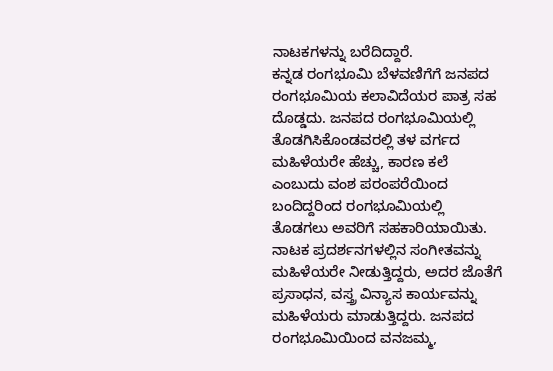ನಾಟಕಗಳನ್ನು ಬರೆದಿದ್ದಾರೆ.
ಕನ್ನಡ ರಂಗಭೂಮಿ ಬೆಳವಣಿಗೆಗೆ ಜನಪದ ರಂಗಭೂಮಿಯ ಕಲಾವಿದೆಯರ ಪಾತ್ರ ಸಹ ದೊಡ್ಡದು. ಜನಪದ ರಂಗಭೂಮಿಯಲ್ಲಿ ತೊಡಗಿಸಿಕೊಂಡವರಲ್ಲಿ ತಳ ವರ್ಗದ ಮಹಿಳೆಯರೇ ಹೆಚ್ಚು, ಕಾರಣ ಕಲೆ ಎಂಬುದು ವಂಶ ಪರಂಪರೆಯಿಂದ ಬಂದಿದ್ದರಿಂದ ರಂಗಭೂಮಿಯಲ್ಲಿ ತೊಡಗಲು ಅವರಿಗೆ ಸಹಕಾರಿಯಾಯಿತು. ನಾಟಕ ಪ್ರದರ್ಶನಗಳಲ್ಲಿನ ಸಂಗೀತವನ್ನು ಮಹಿಳೆಯರೇ ನೀಡುತ್ತಿದ್ದರು, ಅದರ ಜೊತೆಗೆ ಪ್ರಸಾಧನ, ವಸ್ತ್ರ ವಿನ್ಯಾಸ ಕಾರ್ಯವನ್ನು ಮಹಿಳೆಯರು ಮಾಡುತ್ತಿದ್ದರು. ಜನಪದ ರಂಗಭೂಮಿಯಿಂದ ವನಜಮ್ಮ,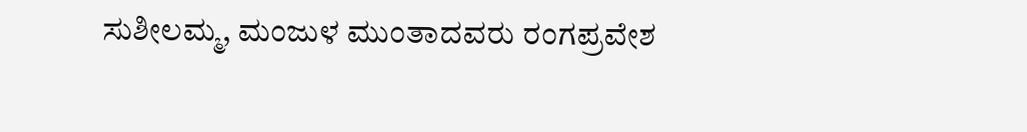ಸುಶೀಲಮ್ಮ, ಮಂಜುಳ ಮುಂತಾದವರು ರಂಗಪ್ರವೇಶ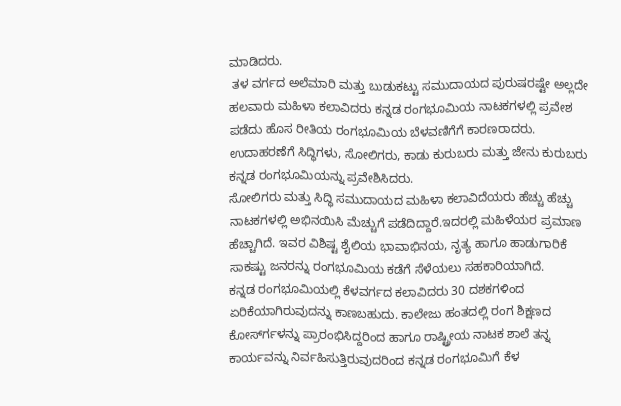ಮಾಡಿದರು.
 ತಳ ವರ್ಗದ ಅಲೆಮಾರಿ ಮತ್ತು ಬುಡುಕಟ್ಟು ಸಮುದಾಯದ ಪುರುಷರಷ್ಟೇ ಅಲ್ಲದೇ ಹಲವಾರು ಮಹಿಳಾ ಕಲಾವಿದರು ಕನ್ನಡ ರಂಗಭೂಮಿಯ ನಾಟಕಗಳಲ್ಲಿ ಪ್ರವೇಶ ಪಡೆದು ಹೊಸ ರೀತಿಯ ರಂಗಭೂಮಿಯ ಬೆಳವಣಿಗೆಗೆ ಕಾರಣರಾದರು. ಉದಾಹರಣೆಗೆ ಸಿದ್ಧಿಗಳು, ಸೋಲಿಗರು, ಕಾಡು ಕುರುಬರು ಮತ್ತು ಜೇನು ಕುರುಬರು ಕನ್ನಡ ರಂಗಭೂಮಿಯನ್ನು ಪ್ರವೇಶಿಸಿದರು.
ಸೋಲಿಗರು ಮತ್ತು ಸಿದ್ಧಿ ಸಮುದಾಯದ ಮಹಿಳಾ ಕಲಾವಿದೆಯರು ಹೆಚ್ಚು ಹೆಚ್ಚು ನಾಟಕಗಳಲ್ಲಿ ಅಭಿನಯಿಸಿ ಮೆಚ್ಚುಗೆ ಪಡೆದಿದ್ದಾರೆ.ಇದರಲ್ಲಿ ಮಹಿಳೆಯರ ಪ್ರಮಾಣ ಹೆಚ್ಚಾಗಿದೆ. ಇವರ ವಿಶಿಷ್ಟ ಶೈಲಿಯ ಭಾವಾಭಿನಯ, ನೃತ್ಯ ಹಾಗೂ ಹಾಡುಗಾರಿಕೆ ಸಾಕಷ್ಟು ಜನರನ್ನು ರಂಗಭೂಮಿಯ ಕಡೆಗೆ ಸೆಳೆಯಲು ಸಹಕಾರಿಯಾಗಿದೆ.
ಕನ್ನಡ ರಂಗಭೂಮಿಯಲ್ಲಿ ಕೆಳವರ್ಗದ ಕಲಾವಿದರು 30 ದಶಕಗಳಿಂದ ಏರಿಕೆಯಾಗಿರುವುದನ್ನು ಕಾಣಬಹುದು. ಕಾಲೇಜು ಹಂತದಲ್ಲಿ ರಂಗ ಶಿಕ್ಷಣದ ಕೋರ್ಸ್‍ಗಳನ್ನು ಪ್ರಾರಂಭಿಸಿದ್ದರಿಂದ ಹಾಗೂ ರಾಷ್ಟ್ರೀಯ ನಾಟಕ ಶಾಲೆ ತನ್ನ ಕಾರ್ಯವನ್ನು ನಿರ್ವಹಿಸುತ್ತಿರುವುದರಿಂದ ಕನ್ನಡ ರಂಗಭೂಮಿಗೆ ಕೆಳ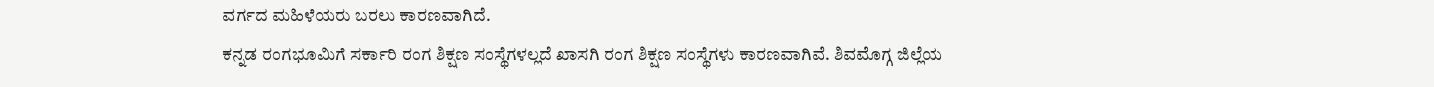ವರ್ಗದ ಮಹಿಳೆಯರು ಬರಲು ಕಾರಣವಾಗಿದೆ.
ಕನ್ನಡ ರಂಗಭೂಮಿಗೆ ಸರ್ಕಾರಿ ರಂಗ ಶಿಕ್ಷಣ ಸಂಸ್ಥೆಗಳಲ್ಲದೆ ಖಾಸಗಿ ರಂಗ ಶಿಕ್ಷಣ ಸಂಸ್ಥೆಗಳು ಕಾರಣವಾಗಿವೆ. ಶಿವಮೊಗ್ಗ ಜಿಲ್ಲೆಯ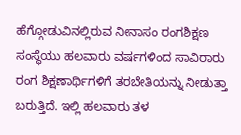ಹೆಗ್ಗೋಡುವಿನಲ್ಲಿರುವ ನೀನಾಸಂ ರಂಗಶಿಕ್ಷಣ ಸಂಸ್ಥೆಯು ಹಲವಾರು ವರ್ಷಗಳಿಂದ ಸಾವಿರಾರು ರಂಗ ಶಿಕ್ಷಣಾರ್ಥಿಗಳಿಗೆ ತರಬೇತಿಯನ್ನು ನೀಡುತ್ತಾ ಬರುತ್ತಿದೆ. ಇಲ್ಲಿ ಹಲವಾರು ತಳ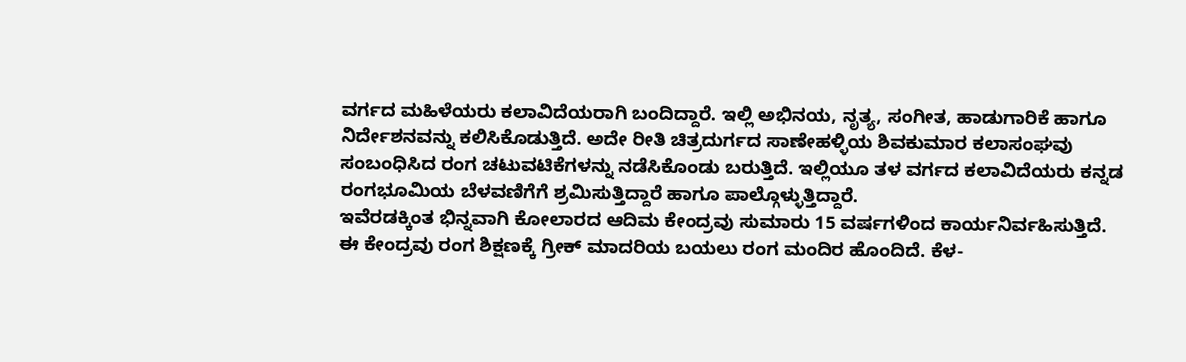ವರ್ಗದ ಮಹಿಳೆಯರು ಕಲಾವಿದೆಯರಾಗಿ ಬಂದಿದ್ದಾರೆ. ಇಲ್ಲಿ ಅಭಿನಯ, ನೃತ್ಯ, ಸಂಗೀತ, ಹಾಡುಗಾರಿಕೆ ಹಾಗೂ ನಿರ್ದೇಶನವನ್ನು ಕಲಿಸಿಕೊಡುತ್ತಿದೆ. ಅದೇ ರೀತಿ ಚಿತ್ರದುರ್ಗದ ಸಾಣೇಹಳ್ಳಿಯ ಶಿವಕುಮಾರ ಕಲಾಸಂಘವು ಸಂಬಂಧಿಸಿದ ರಂಗ ಚಟುವಟಿಕೆಗಳನ್ನು ನಡೆಸಿಕೊಂಡು ಬರುತ್ತಿದೆ. ಇಲ್ಲಿಯೂ ತಳ ವರ್ಗದ ಕಲಾವಿದೆಯರು ಕನ್ನಡ ರಂಗಭೂಮಿಯ ಬೆಳವಣಿಗೆಗೆ ಶ್ರಮಿಸುತ್ತಿದ್ದಾರೆ ಹಾಗೂ ಪಾಲ್ಗೊಳ್ಳುತ್ತಿದ್ದಾರೆ.
ಇವೆರಡಕ್ಕಿಂತ ಭಿನ್ನವಾಗಿ ಕೋಲಾರದ ಆದಿಮ ಕೇಂದ್ರವು ಸುಮಾರು 15 ವರ್ಷಗಳಿಂದ ಕಾರ್ಯನಿರ್ವಹಿಸುತ್ತಿದೆ. ಈ ಕೇಂದ್ರವು ರಂಗ ಶಿಕ್ಷಣಕ್ಕೆ ಗ್ರೀಕ್ ಮಾದರಿಯ ಬಯಲು ರಂಗ ಮಂದಿರ ಹೊಂದಿದೆ. ಕೆಳ-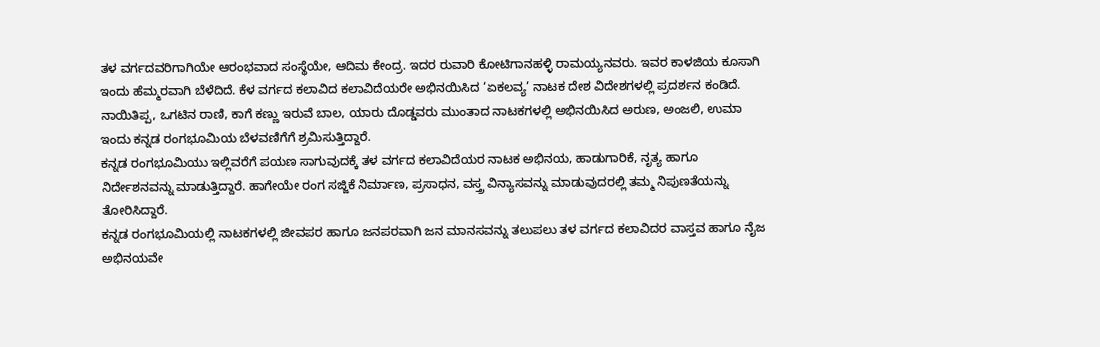ತಳ ವರ್ಗದವರಿಗಾಗಿಯೇ ಆರಂಭವಾದ ಸಂಸ್ಥೆಯೇ, ಆದಿಮ ಕೇಂದ್ರ. ಇದರ ರುವಾರಿ ಕೋಟಿಗಾನಹಳ್ಳಿ ರಾಮಯ್ಯನವರು. ಇವರ ಕಾಳಜಿಯ ಕೂಸಾಗಿ ಇಂದು ಹೆಮ್ಮರವಾಗಿ ಬೆಳೆದಿದೆ. ಕೆಳ ವರ್ಗದ ಕಲಾವಿದ ಕಲಾವಿದೆಯರೇ ಅಭಿನಯಿಸಿದ ‘ಏಕಲವ್ಯ’ ನಾಟಕ ದೇಶ ವಿದೇಶಗಳಲ್ಲಿ ಪ್ರದರ್ಶನ ಕಂಡಿದೆ. ನಾಯಿತಿಪ್ಪ, ಒಗಟಿನ ರಾಣಿ, ಕಾಗೆ ಕಣ್ಣು ಇರುವೆ ಬಾಲ, ಯಾರು ದೊಡ್ಡವರು ಮುಂತಾದ ನಾಟಕಗಳಲ್ಲಿ ಅಭಿನಯಿಸಿದ ಅರುಣ, ಅಂಜಲಿ, ಉಮಾ ಇಂದು ಕನ್ನಡ ರಂಗಭೂಮಿಯ ಬೆಳವಣಿಗೆಗೆ ಶ್ರಮಿಸುತ್ತಿದ್ದಾರೆ.
ಕನ್ನಡ ರಂಗಭೂಮಿಯು ಇಲ್ಲಿವರೆಗೆ ಪಯಣ ಸಾಗುವುದಕ್ಕೆ ತಳ ವರ್ಗದ ಕಲಾವಿದೆಯರ ನಾಟಕ ಅಭಿನಯ, ಹಾಡುಗಾರಿಕೆ, ನೃತ್ಯ ಹಾಗೂ ನಿರ್ದೇಶನವನ್ನು ಮಾಡುತ್ತಿದ್ದಾರೆ. ಹಾಗೇಯೇ ರಂಗ ಸಜ್ಜಿಕೆ ನಿರ್ಮಾಣ, ಪ್ರಸಾಧನ, ವಸ್ತ್ರ ವಿನ್ಯಾಸವನ್ನು ಮಾಡುವುದರಲ್ಲಿ ತಮ್ಮ ನಿಪುಣತೆಯನ್ನು ತೋರಿಸಿದ್ದಾರೆ.
ಕನ್ನಡ ರಂಗಭೂಮಿಯಲ್ಲಿ ನಾಟಕಗಳಲ್ಲಿ ಜೀವಪರ ಹಾಗೂ ಜನಪರವಾಗಿ ಜನ ಮಾನಸವನ್ನು ತಲುಪಲು ತಳ ವರ್ಗದ ಕಲಾವಿದರ ವಾಸ್ತವ ಹಾಗೂ ನೈಜ ಅಭಿನಯವೇ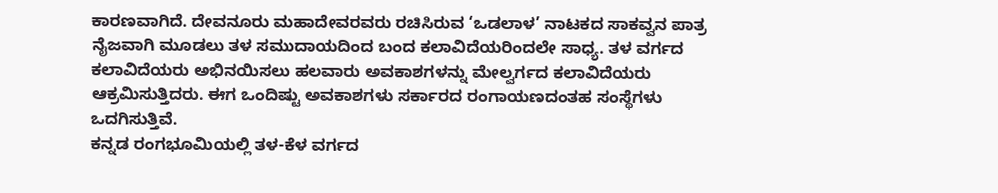ಕಾರಣವಾಗಿದೆ. ದೇವನೂರು ಮಹಾದೇವರವರು ರಚಿಸಿರುವ ‘ಒಡಲಾಳ’ ನಾಟಕದ ಸಾಕವ್ವನ ಪಾತ್ರ ನೈಜವಾಗಿ ಮೂಡಲು ತಳ ಸಮುದಾಯದಿಂದ ಬಂದ ಕಲಾವಿದೆಯರಿಂದಲೇ ಸಾಧ್ಯ. ತಳ ವರ್ಗದ ಕಲಾವಿದೆಯರು ಅಭಿನಯಿಸಲು ಹಲವಾರು ಅವಕಾಶಗಳನ್ನು ಮೇಲ್ವರ್ಗದ ಕಲಾವಿದೆಯರು ಆಕ್ರಮಿಸುತ್ತಿದರು. ಈಗ ಒಂದಿಷ್ಟು ಅವಕಾಶಗಳು ಸರ್ಕಾರದ ರಂಗಾಯಣದಂತಹ ಸಂಸ್ಥೆಗಳು ಒದಗಿಸುತ್ತಿವೆ.
ಕನ್ನಡ ರಂಗಭೂಮಿಯಲ್ಲಿ ತಳ-ಕೆಳ ವರ್ಗದ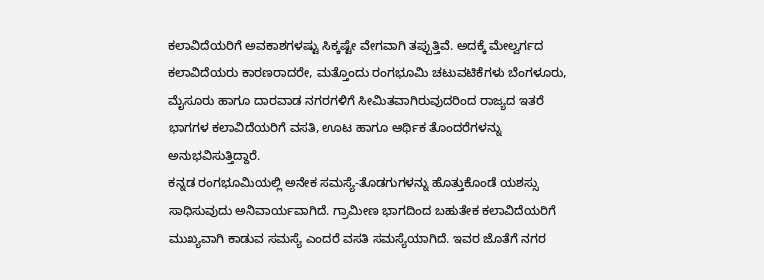ಕಲಾವಿದೆಯರಿಗೆ ಅವಕಾಶಗಳಷ್ಟು ಸಿಕ್ಕಷ್ಟೇ ವೇಗವಾಗಿ ತಪ್ಪುತ್ತಿವೆ. ಅದಕ್ಕೆ ಮೇಲ್ವರ್ಗದ ಕಲಾವಿದೆಯರು ಕಾರಣರಾದರೇ, ಮತ್ತೊಂದು ರಂಗಭೂಮಿ ಚಟುವಟಿಕೆಗಳು ಬೆಂಗಳೂರು, ಮೈಸೂರು ಹಾಗೂ ದಾರವಾಡ ನಗರಗಳಿಗೆ ಸೀಮಿತವಾಗಿರುವುದರಿಂದ ರಾಜ್ಯದ ಇತರೆ ಭಾಗಗಳ ಕಲಾವಿದೆಯರಿಗೆ ವಸತಿ, ಊಟ ಹಾಗೂ ಆರ್ಥಿಕ ತೊಂದರೆಗಳನ್ನು ಅನುಭವಿಸುತ್ತಿದ್ದಾರೆ.
ಕನ್ನಡ ರಂಗಭೂಮಿಯಲ್ಲಿ ಅನೇಕ ಸಮಸ್ಯೆ-ತೊಡಗುಗಳನ್ನು ಹೊತ್ತುಕೊಂಡೆ ಯಶಸ್ಸು ಸಾಧಿಸುವುದು ಅನಿವಾರ್ಯವಾಗಿದೆ. ಗ್ರಾಮೀಣ ಭಾಗದಿಂದ ಬಹುತೇಕ ಕಲಾವಿದೆಯರಿಗೆ ಮುಖ್ಯವಾಗಿ ಕಾಡುವ ಸಮಸ್ಯೆ ಎಂದರೆ ವಸತಿ ಸಮಸ್ಯೆಯಾಗಿದೆ. ಇವರ ಜೊತೆಗೆ ನಗರ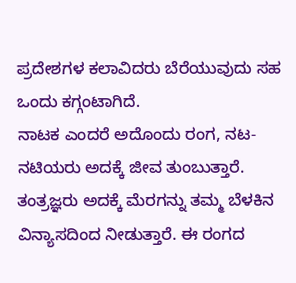ಪ್ರದೇಶಗಳ ಕಲಾವಿದರು ಬೆರೆಯುವುದು ಸಹ ಒಂದು ಕಗ್ಗಂಟಾಗಿದೆ.
ನಾಟಕ ಎಂದರೆ ಅದೊಂದು ರಂಗ, ನಟ-ನಟಿಯರು ಅದಕ್ಕೆ ಜೀವ ತುಂಬುತ್ತಾರೆ. ತಂತ್ರಜ್ಞರು ಅದಕ್ಕೆ ಮೆರಗನ್ನು ತಮ್ಮ ಬೆಳಕಿನ ವಿನ್ಯಾಸದಿಂದ ನೀಡುತ್ತಾರೆ. ಈ ರಂಗದ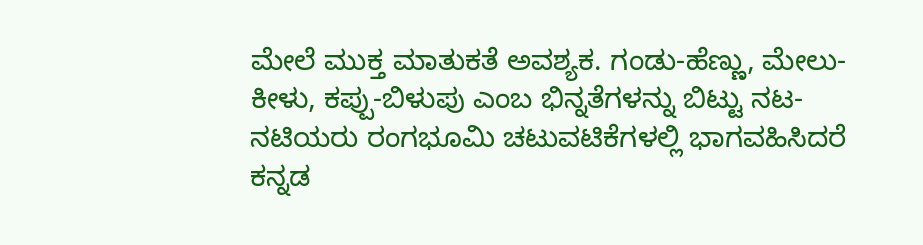ಮೇಲೆ ಮುಕ್ತ ಮಾತುಕತೆ ಅವಶ್ಯಕ. ಗಂಡು-ಹೆಣ್ಣು, ಮೇಲು-ಕೀಳು, ಕಪ್ಪು-ಬಿಳುಪು ಎಂಬ ಭಿನ್ನತೆಗಳನ್ನು ಬಿಟ್ಟು ನಟ-ನಟಿಯರು ರಂಗಭೂಮಿ ಚಟುವಟಿಕೆಗಳಲ್ಲಿ ಭಾಗವಹಿಸಿದರೆ ಕನ್ನಡ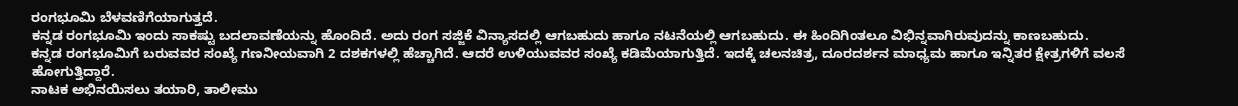ರಂಗಭೂಮಿ ಬೆಳವಣಿಗೆಯಾಗುತ್ತದೆ.
ಕನ್ನಡ ರಂಗಭೂಮಿ ಇಂದು ಸಾಕಷ್ಟು ಬದಲಾವಣೆಯನ್ನು ಹೊಂದಿದೆ. ಅದು ರಂಗ ಸಜ್ಜಿಕೆ ವಿನ್ಯಾಸದಲ್ಲಿ ಆಗಬಹುದು ಹಾಗೂ ನಟನೆಯಲ್ಲಿ ಆಗಬಹುದು. ಈ ಹಿಂದಿಗಿಂತಲೂ ವಿಭಿನ್ನವಾಗಿರುವುದನ್ನು ಕಾಣಬಹುದು.
ಕನ್ನಡ ರಂಗಭೂಮಿಗೆ ಬರುವವರ ಸಂಖ್ಯೆ ಗಣನೀಯವಾಗಿ 2 ದಶಕಗಳಲ್ಲಿ ಹೆಚ್ಚಾಗಿದೆ. ಆದರೆ ಉಳಿಯುವವರ ಸಂಖ್ಯೆ ಕಡಿಮೆಯಾಗುತ್ತಿದೆ. ಇದಕ್ಕೆ ಚಲನಚಿತ್ರ, ದೂರದರ್ಶನ ಮಾಧ್ಯಮ ಹಾಗೂ ಇನ್ನಿತರ ಕ್ಷೇತ್ರಗಳಿಗೆ ವಲಸೆ ಹೋಗುತ್ತಿದ್ದಾರೆ.
ನಾಟಕ ಅಭಿನಯಿಸಲು ತಯಾರಿ, ತಾಲೀಮು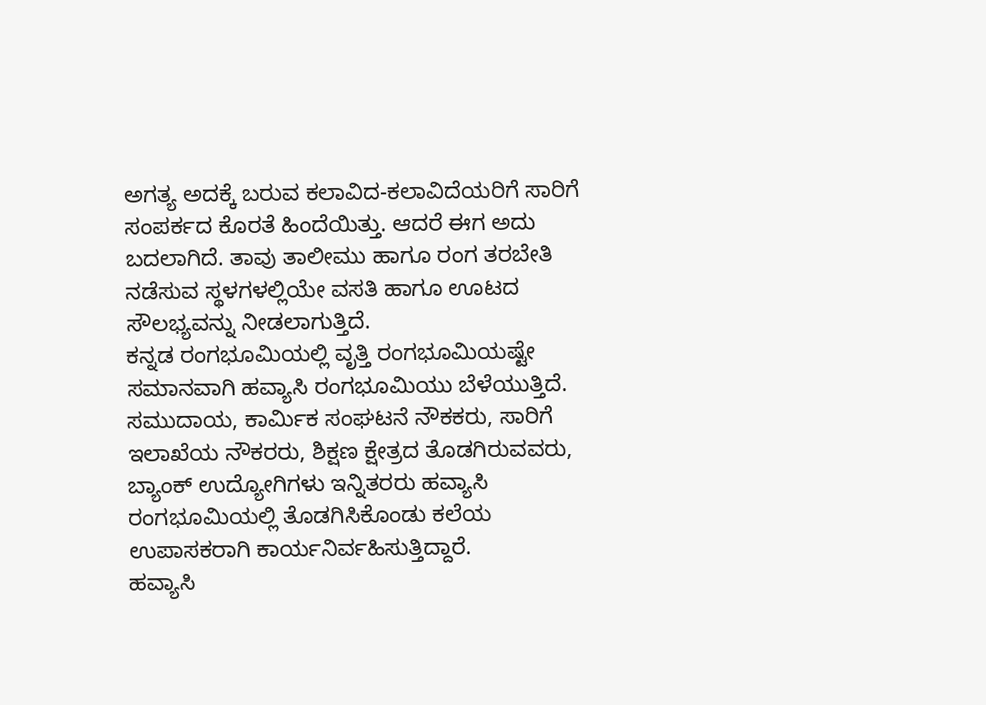ಅಗತ್ಯ ಅದಕ್ಕೆ ಬರುವ ಕಲಾವಿದ-ಕಲಾವಿದೆಯರಿಗೆ ಸಾರಿಗೆ ಸಂಪರ್ಕದ ಕೊರತೆ ಹಿಂದೆಯಿತ್ತು. ಆದರೆ ಈಗ ಅದು ಬದಲಾಗಿದೆ. ತಾವು ತಾಲೀಮು ಹಾಗೂ ರಂಗ ತರಬೇತಿ ನಡೆಸುವ ಸ್ಥಳಗಳಲ್ಲಿಯೇ ವಸತಿ ಹಾಗೂ ಊಟದ ಸೌಲಭ್ಯವನ್ನು ನೀಡಲಾಗುತ್ತಿದೆ.
ಕನ್ನಡ ರಂಗಭೂಮಿಯಲ್ಲಿ ವೃತ್ತಿ ರಂಗಭೂಮಿಯಷ್ಟೇ ಸಮಾನವಾಗಿ ಹವ್ಯಾಸಿ ರಂಗಭೂಮಿಯು ಬೆಳೆಯುತ್ತಿದೆ. ಸಮುದಾಯ, ಕಾರ್ಮಿಕ ಸಂಘಟನೆ ನೌಕಕರು, ಸಾರಿಗೆ ಇಲಾಖೆಯ ನೌಕರರು, ಶಿಕ್ಷಣ ಕ್ಷೇತ್ರದ ತೊಡಗಿರುವವರು, ಬ್ಯಾಂಕ್ ಉದ್ಯೋಗಿಗಳು ಇನ್ನಿತರರು ಹವ್ಯಾಸಿ ರಂಗಭೂಮಿಯಲ್ಲಿ ತೊಡಗಿಸಿಕೊಂಡು ಕಲೆಯ ಉಪಾಸಕರಾಗಿ ಕಾರ್ಯನಿರ್ವಹಿಸುತ್ತಿದ್ದಾರೆ.
ಹವ್ಯಾಸಿ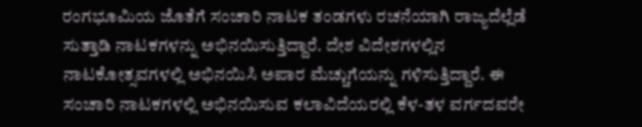ರಂಗಭೂಮಿಯ ಜೊತೆಗೆ ಸಂಚಾರಿ ನಾಟಕ ತಂಡಗಳು ರಚನೆಯಾಗಿ ರಾಜ್ಯದೆಲ್ಲೆಡೆ ಸುತ್ತಾಡಿ ನಾಟಕಗಳನ್ನು ಅಭಿನಯಿಸುತ್ತಿದ್ದಾರೆ. ದೇಶ ವಿದೇಶಗಳಲ್ಲಿನ ನಾಟಕೋತ್ಸವಗಳಲ್ಲಿ ಅಭಿನಯಿಸಿ ಅಪಾರ ಮೆಚ್ಚುಗೆಯನ್ನು ಗಳಿಸುತ್ತಿದ್ದಾರೆ. ಈ ಸಂಚಾರಿ ನಾಟಕಗಳಲ್ಲಿ ಅಭಿನಯಿಸುವ ಕಲಾವಿದೆಯರಲ್ಲಿ ಕೆಳ-ತಳ ವರ್ಗದವರೇ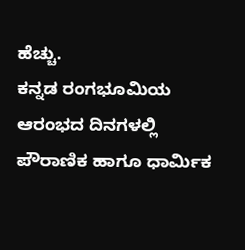ಹೆಚ್ಚು.
ಕನ್ನಡ ರಂಗಭೂಮಿಯ ಆರಂಭದ ದಿನಗಳಲ್ಲಿ ಪೌರಾಣಿಕ ಹಾಗೂ ಧಾರ್ಮಿಕ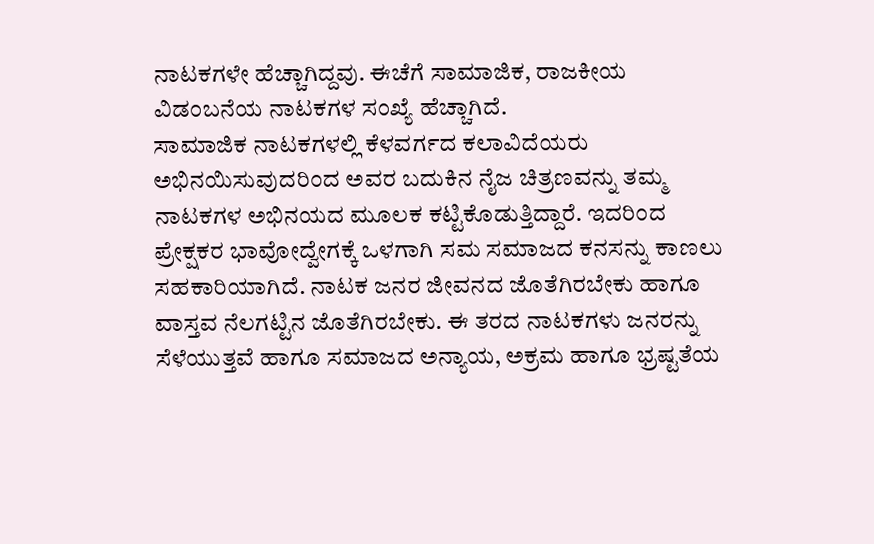ನಾಟಕಗಳೇ ಹೆಚ್ಚಾಗಿದ್ದವು. ಈಚೆಗೆ ಸಾಮಾಜಿಕ, ರಾಜಕೀಯ ವಿಡಂಬನೆಯ ನಾಟಕಗಳ ಸಂಖ್ಯೆ ಹೆಚ್ಚಾಗಿದೆ.
ಸಾಮಾಜಿಕ ನಾಟಕಗಳಲ್ಲಿ ಕೆಳವರ್ಗದ ಕಲಾವಿದೆಯರು ಅಭಿನಯಿಸುವುದರಿಂದ ಅವರ ಬದುಕಿನ ನೈಜ ಚಿತ್ರಣವನ್ನು ತಮ್ಮ ನಾಟಕಗಳ ಅಭಿನಯದ ಮೂಲಕ ಕಟ್ಟಿಕೊಡುತ್ತಿದ್ದಾರೆ. ಇದರಿಂದ ಪ್ರೇಕ್ಷಕರ ಭಾವೋದ್ವೇಗಕ್ಕೆ ಒಳಗಾಗಿ ಸಮ ಸಮಾಜದ ಕನಸನ್ನು ಕಾಣಲು ಸಹಕಾರಿಯಾಗಿದೆ. ನಾಟಕ ಜನರ ಜೀವನದ ಜೊತೆಗಿರಬೇಕು ಹಾಗೂ ವಾಸ್ತವ ನೆಲಗಟ್ಟಿನ ಜೊತೆಗಿರಬೇಕು. ಈ ತರದ ನಾಟಕಗಳು ಜನರನ್ನು ಸೆಳೆಯುತ್ತವೆ ಹಾಗೂ ಸಮಾಜದ ಅನ್ಯಾಯ, ಅಕ್ರಮ ಹಾಗೂ ಭ್ರಷ್ಟತೆಯ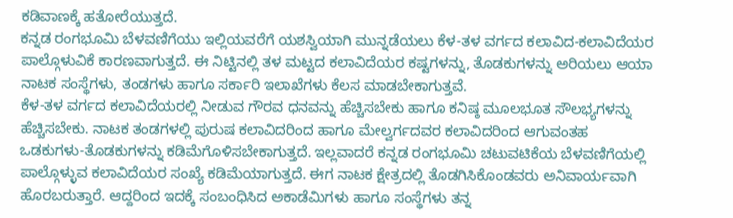ಕಡಿವಾಣಕ್ಕೆ ಹತೋರೆಯುತ್ತದೆ.
ಕನ್ನಡ ರಂಗಭೂಮಿ ಬೆಳವಣಿಗೆಯು ಇಲ್ಲಿಯವರೆಗೆ ಯಶಸ್ವಿಯಾಗಿ ಮುನ್ನಡೆಯಲು ಕೆಳ-ತಳ ವರ್ಗದ ಕಲಾವಿದ-ಕಲಾವಿದೆಯರ ಪಾಲ್ಗೊಳುವಿಕೆ ಕಾರಣವಾಗುತ್ತದೆ. ಈ ನಿಟ್ಟಿನಲ್ಲಿ ತಳ ಮಟ್ಟದ ಕಲಾವಿದೆಯರ ಕಷ್ಟಗಳನ್ನು, ತೊಡಕುಗಳನ್ನು ಅರಿಯಲು ಆಯಾ ನಾಟಕ ಸಂಸ್ಥೆಗಳು, ತಂಡಗಳು ಹಾಗೂ ಸರ್ಕಾರಿ ಇಲಾಖೆಗಳು ಕೆಲಸ ಮಾಡಬೇಕಾಗುತ್ತವೆ.
ಕೆಳ-ತಳ ವರ್ಗದ ಕಲಾವಿದೆಯರಲ್ಲಿ ನೀಡುವ ಗೌರವ ಧನವನ್ನು ಹೆಚ್ಚಿಸಬೇಕು ಹಾಗೂ ಕನಿಷ್ಠ ಮೂಲಭೂತ ಸೌಲಭ್ಯಗಳನ್ನು ಹೆಚ್ಚಿಸಬೇಕು. ನಾಟಕ ತಂಡಗಳಲ್ಲಿ ಪುರುಷ ಕಲಾವಿದರಿಂದ ಹಾಗೂ ಮೇಲ್ವರ್ಗದವರ ಕಲಾವಿದರಿಂದ ಆಗುವಂತಹ ಒಡಕುಗಳು-ತೊಡಕುಗಳನ್ನು ಕಡಿಮೆಗೊಳಿಸಬೇಕಾಗುತ್ತದೆ. ಇಲ್ಲವಾದರೆ ಕನ್ನಡ ರಂಗಭೂಮಿ ಚಟುವಟಿಕೆಯ ಬೆಳವಣಿಗೆಯಲ್ಲಿ ಪಾಲ್ಗೊಳ್ಳುವ ಕಲಾವಿದೆಯರ ಸಂಖ್ಯೆ ಕಡಿಮೆಯಾಗುತ್ತದೆ. ಈಗ ನಾಟಕ ಕ್ಷೇತ್ರದಲ್ಲಿ ತೊಡಗಿಸಿಕೊಂಡವರು ಅನಿವಾರ್ಯವಾಗಿ ಹೊರಬರುತ್ತಾರೆ. ಆದ್ದರಿಂದ ಇದಕ್ಕೆ ಸಂಬಂಧಿಸಿದ ಅಕಾಡೆಮಿಗಳು ಹಾಗೂ ಸಂಸ್ಥೆಗಳು ತನ್ನ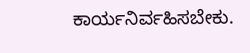ಕಾರ್ಯನಿರ್ವಹಿಸಬೇಕು.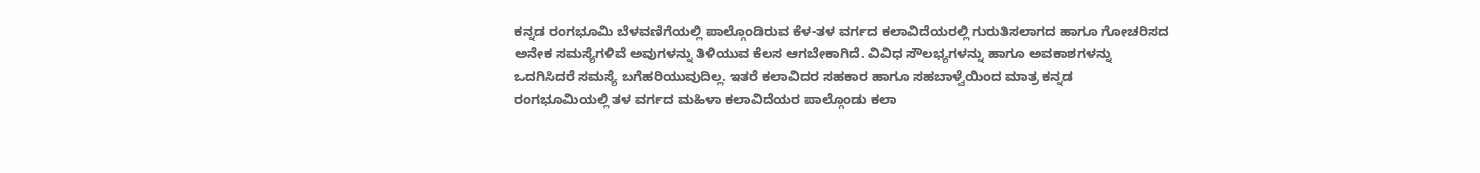ಕನ್ನಡ ರಂಗಭೂಮಿ ಬೆಳವಣಿಗೆಯಲ್ಲಿ ಪಾಲ್ಗೊಂಡಿರುವ ಕೆಳ-ತಳ ವರ್ಗದ ಕಲಾವಿದೆಯರಲ್ಲಿ ಗುರುತಿಸಲಾಗದ ಹಾಗೂ ಗೋಚರಿಸದ ಅನೇಕ ಸಮಸ್ಯೆಗಳಿವೆ ಅವುಗಳನ್ನು ತಿಳಿಯುವ ಕೆಲಸ ಆಗಬೇಕಾಗಿದೆ. ವಿವಿಧ ಸೌಲಭ್ಯಗಳನ್ನು ಹಾಗೂ ಅವಕಾಶಗಳನ್ನು ಒದಗಿಸಿದರೆ ಸಮಸ್ಯೆ ಬಗೆಹರಿಯುವುದಿಲ್ಲ. ಇತರೆ ಕಲಾವಿದರ ಸಹಕಾರ ಹಾಗೂ ಸಹಬಾಳ್ವೆಯಿಂದ ಮಾತ್ರ ಕನ್ನಡ ರಂಗಭೂಮಿಯಲ್ಲಿ ತಳ ವರ್ಗದ ಮಹಿಳಾ ಕಲಾವಿದೆಯರ ಪಾಲ್ಗೊಂಡು ಕಲಾ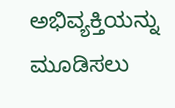ಅಭಿವ್ಯಕ್ತಿಯನ್ನು ಮೂಡಿಸಲು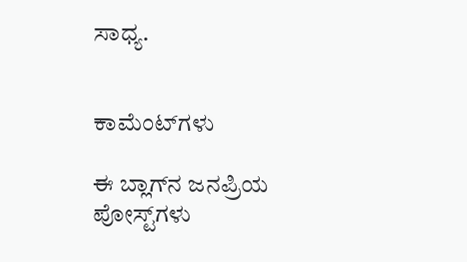ಸಾಧ್ಯ.


ಕಾಮೆಂಟ್‌ಗಳು

ಈ ಬ್ಲಾಗ್‌ನ ಜನಪ್ರಿಯ ಪೋಸ್ಟ್‌ಗಳು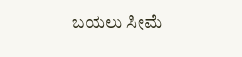ಬಯಲು ಸೀಮೆ